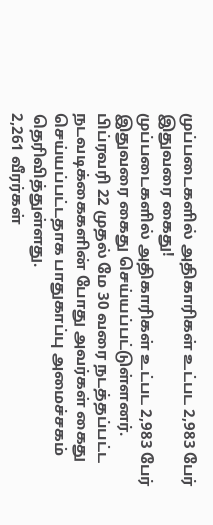முப்படைகளில் அதிகாரிகள் உட்பட 2,983 பேர் இதுவரை கைது!
முப்படைகளில் அதிகாரிகள் உட்பட 2,983 பேர் இதுவரை கைது செய்யப்பட்டுள்ளனர்.
பிப்ரவரி 22 முதல் மே 30 வரை நடத்தப்பட்ட நடவடிக்கைகளின் போது அவர்கள் கைது செய்யப்பட்டதாக பாதுகாப்பு அமைச்சகம் தெரிவித்துள்ளது.
2,261 வீரர்கள்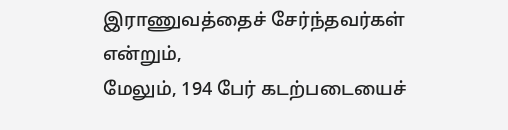இராணுவத்தைச் சேர்ந்தவர்கள் என்றும்,
மேலும், 194 பேர் கடற்படையைச்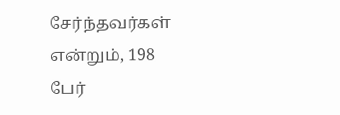சேர்ந்தவர்கள் என்றும், 198 பேர்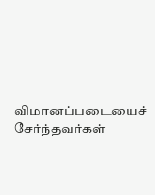விமானப்படையைச் சேர்ந்தவர்கள்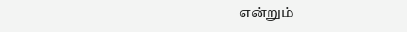என்றும்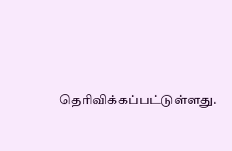தெரிவிக்கப்பட்டுள்ளது.